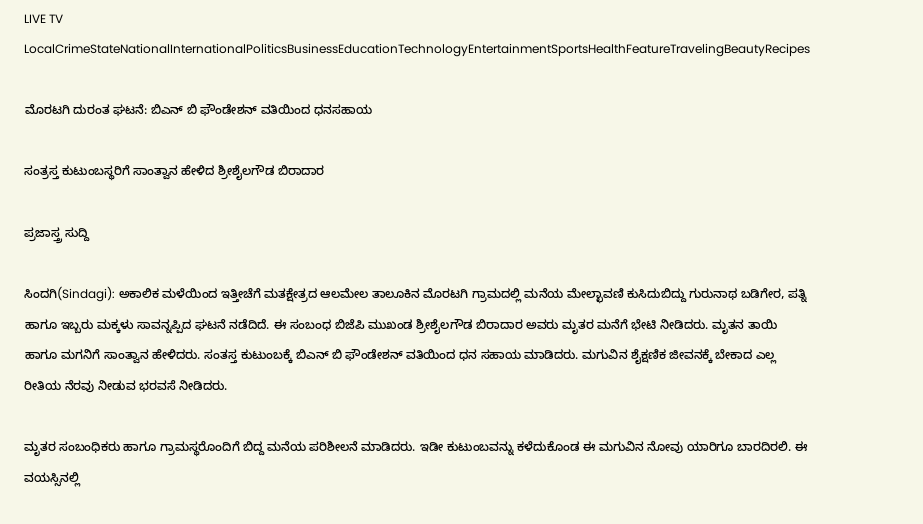LIVE TV LocalCrimeStateNationalInternationalPoliticsBusinessEducationTechnologyEntertainmentSportsHealthFeatureTravelingBeautyRecipes

ಮೊರಟಗಿ ದುರಂತ ಘಟನೆ: ಬಿಎನ್ ಬಿ ಫೌಂಡೇಶನ್ ವತಿಯಿಂದ ಧನಸಹಾಯ

ಸಂತ್ರಸ್ತ ಕುಟುಂಬಸ್ಥರಿಗೆ ಸಾಂತ್ವಾನ ಹೇಳಿದ ಶ್ರೀಶೈಲಗೌಡ ಬಿರಾದಾರ

ಪ್ರಜಾಸ್ತ್ರ ಸುದ್ದಿ

ಸಿಂದಗಿ(Sindagi): ಅಕಾಲಿಕ ಮಳೆಯಿಂದ ಇತ್ತೀಚೆಗೆ ಮತಕ್ಷೇತ್ರದ ಆಲಮೇಲ ತಾಲೂಕಿನ ಮೊರಟಗಿ ಗ್ರಾಮದಲ್ಲಿ ಮನೆಯ ಮೇಲ್ಛಾವಣಿ ಕುಸಿದುಬಿದ್ದು ಗುರುನಾಥ ಬಡಿಗೇರ, ಪತ್ನಿ ಹಾಗೂ ಇಬ್ಬರು ಮಕ್ಕಳು ಸಾವನ್ನಪ್ಪಿದ ಘಟನೆ ನಡೆದಿದೆ. ಈ ಸಂಬಂಧ ಬಿಜೆಪಿ ಮುಖಂಡ ಶ್ರೀಶೈಲಗೌಡ ಬಿರಾದಾರ ಅವರು ಮೃತರ ಮನೆಗೆ ಭೇಟಿ ನೀಡಿದರು. ಮೃತನ ತಾಯಿ ಹಾಗೂ ಮಗನಿಗೆ ಸಾಂತ್ವಾನ ಹೇಳಿದರು. ಸಂತಸ್ತ ಕುಟುಂಬಕ್ಕೆ ಬಿಎನ್ ಬಿ ಫೌಂಡೇಶನ್ ವತಿಯಿಂದ ಧನ ಸಹಾಯ ಮಾಡಿದರು. ಮಗುವಿನ ಶೈಕ್ಷಣಿಕ ಜೀವನಕ್ಕೆ ಬೇಕಾದ ಎಲ್ಲ ರೀತಿಯ ನೆರವು ನೀಡುವ ಭರವಸೆ ನೀಡಿದರು.

ಮೃತರ ಸಂಬಂಧಿಕರು ಹಾಗೂ ಗ್ರಾಮಸ್ಥರೊಂದಿಗೆ ಬಿದ್ದ ಮನೆಯ ಪರಿಶೀಲನೆ ಮಾಡಿದರು. ಇಡೀ ಕುಟುಂಬವನ್ನು ಕಳೆದುಕೊಂಡ ಈ ಮಗುವಿನ ನೋವು ಯಾರಿಗೂ ಬಾರದಿರಲಿ. ಈ ವಯಸ್ಸಿನಲ್ಲಿ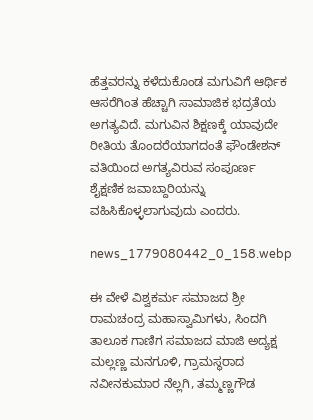ಹೆತ್ತವರನ್ನು ಕಳೆದುಕೊಂಡ ಮಗುವಿಗೆ ಆರ್ಥಿಕ ಆಸರೆಗಿಂತ ಹೆಚ್ಚಾಗಿ ಸಾಮಾಜಿಕ ಭದ್ರತೆಯ ಅಗತ್ಯವಿದೆ. ಮಗುವಿನ ಶಿಕ್ಷಣಕ್ಕೆ ಯಾವುದೇ ರೀತಿಯ ತೊಂದರೆಯಾಗದಂತೆ ಫೌಂಡೇಶನ್ ವತಿಯಿಂದ ಅಗತ್ಯವಿರುವ ಸಂಪೂರ್ಣ ಶೈಕ್ಷಣಿಕ ಜವಾಬ್ದಾರಿಯನ್ನು ವಹಿಸಿಕೊಳ್ಳಲಾಗುವುದು ಎಂದರು.

news_1779080442_0_158.webp

ಈ ವೇಳೆ ವಿಶ್ವಕರ್ಮ ಸಮಾಜದ ಶ್ರೀ ರಾಮಚಂದ್ರ ಮಹಾಸ್ವಾಮಿಗಳು, ಸಿಂದಗಿ ತಾಲೂಕ ಗಾಣಿಗ ಸಮಾಜದ ಮಾಜಿ ಅದ್ಯಕ್ಷ ಮಲ್ಲಣ್ಣ ಮನಗೂಳಿ, ಗ್ರಾಮಸ್ಥರಾದ ನವೀನಕುಮಾರ ನೆಲ್ಲಗಿ, ತಮ್ಮಣ್ಣಗೌಡ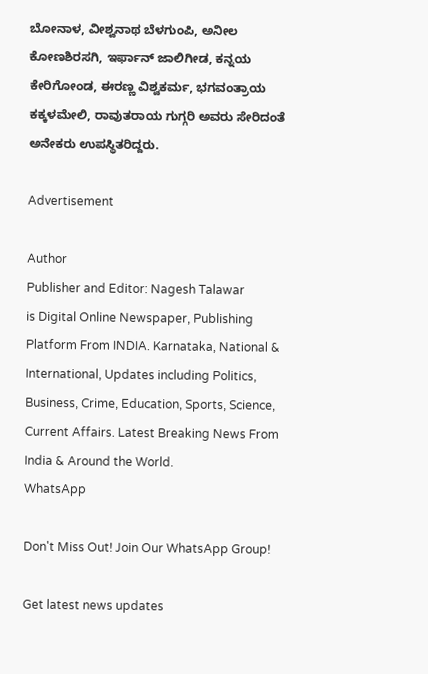ಬೋನಾಳ, ವೀಶ್ವನಾಥ ಬೆಳಗುಂಪಿ, ಅನೀಲ ಕೋಣಶಿರಸಗಿ, ಇರ್ಫಾನ್ ಜಾಲಿಗೀಡ, ಕನ್ನಯ ಕೇರಿಗೋಂಡ, ಈರಣ್ಣ ವಿಶ್ವಕರ್ಮ, ಭಗವಂತ್ರಾಯ ಕಕ್ಕಳಮೇಲಿ, ರಾವುತರಾಯ ಗುಗ್ಗರಿ ಅವರು ಸೇರಿದಂತೆ ಅನೇಕರು ಉಪಸ್ಥಿತರಿದ್ದರು.

Advertisement

Author
Publisher and Editor: Nagesh Talawar
is Digital Online Newspaper, Publishing Platform From INDIA. Karnataka, National & International, Updates including Politics, Business, Crime, Education, Sports, Science, Current Affairs. Latest Breaking News From India & Around the World.
WhatsApp

Don't Miss Out! Join Our WhatsApp Group!

Get latest news updates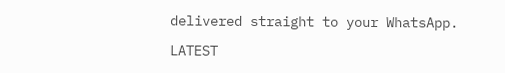delivered straight to your WhatsApp.

LATEST